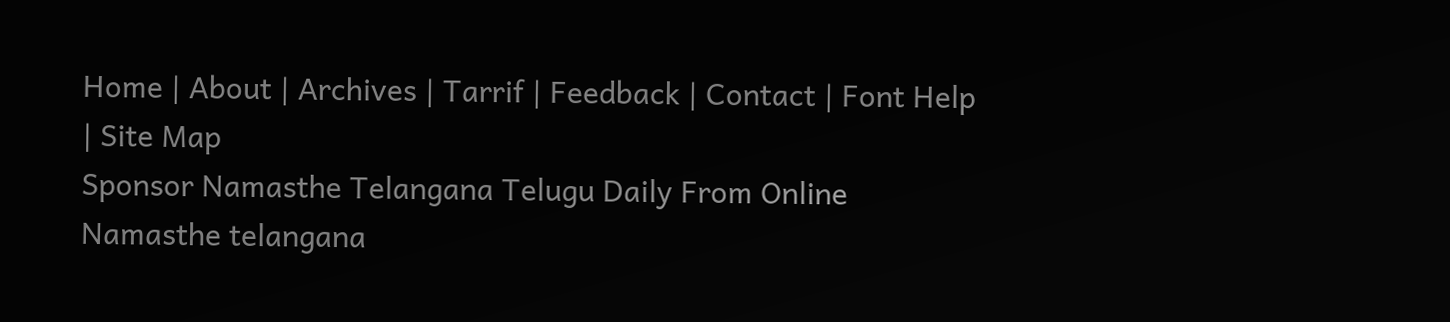Home | About | Archives | Tarrif | Feedback | Contact | Font Help | Site Map
Sponsor Namasthe Telangana Telugu Daily From Online
Namasthe telangana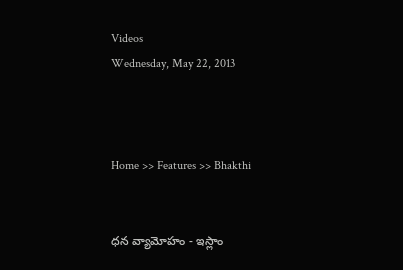Videos
Wednesday, May 22, 2013



Home >> Features >> Bhakthi


ధన వ్యామోహం - ఇస్లాం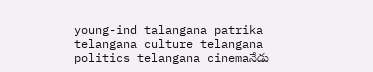young-ind talangana patrika telangana culture telangana politics telangana cinemaనేడు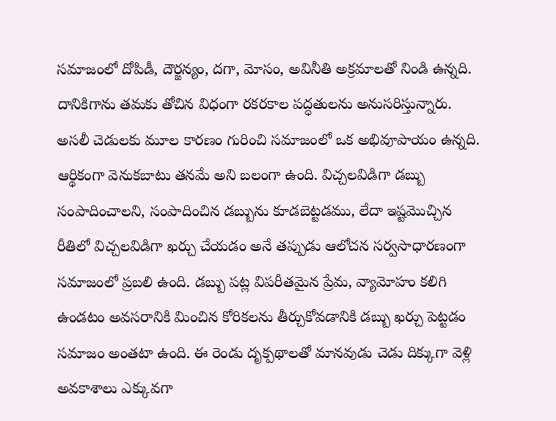సమాజంలో దోపిడీ, దౌర్జన్యం, దగా, మోసం, అవినీతి అక్రమాలతో నిండి ఉన్నది. దానికిగాను తమకు తోచిన విధంగా రకరకాల పద్ధతులను అనుసరిస్తున్నారు. అసలీ చెడులకు మూల కారణం గురించి సమాజంలో ఒక అభివూపాయం ఉన్నది. ఆర్థికంగా వెనుకబాటు తనమే అని బలంగా ఉంది. విచ్చలవిడిగా డబ్బు సంపాదించాలని, సంపాదించిన డబ్బును కూడబెట్టడము, లేదా ఇష్టమొచ్చిన రీతిలో విచ్చలవిడిగా ఖర్చు చేయడం అనే తప్పుడు ఆలోచన సర్వసాధారణంగా సమాజంలో ప్రబలి ఉంది. డబ్బు పట్ల విపరీతమైన ప్రేమ, వ్యామోహం కలిగి ఉండటం అవసరానికి మించిన కోరికలను తీర్చుకోవడానికి డబ్బు ఖర్చు పెట్టడం సమాజం అంతటా ఉంది. ఈ రెండు దృక్పథాలతో మానవుడు చెడు దిక్కుగా వెళ్లి అవకాశాలు ఎక్కువగా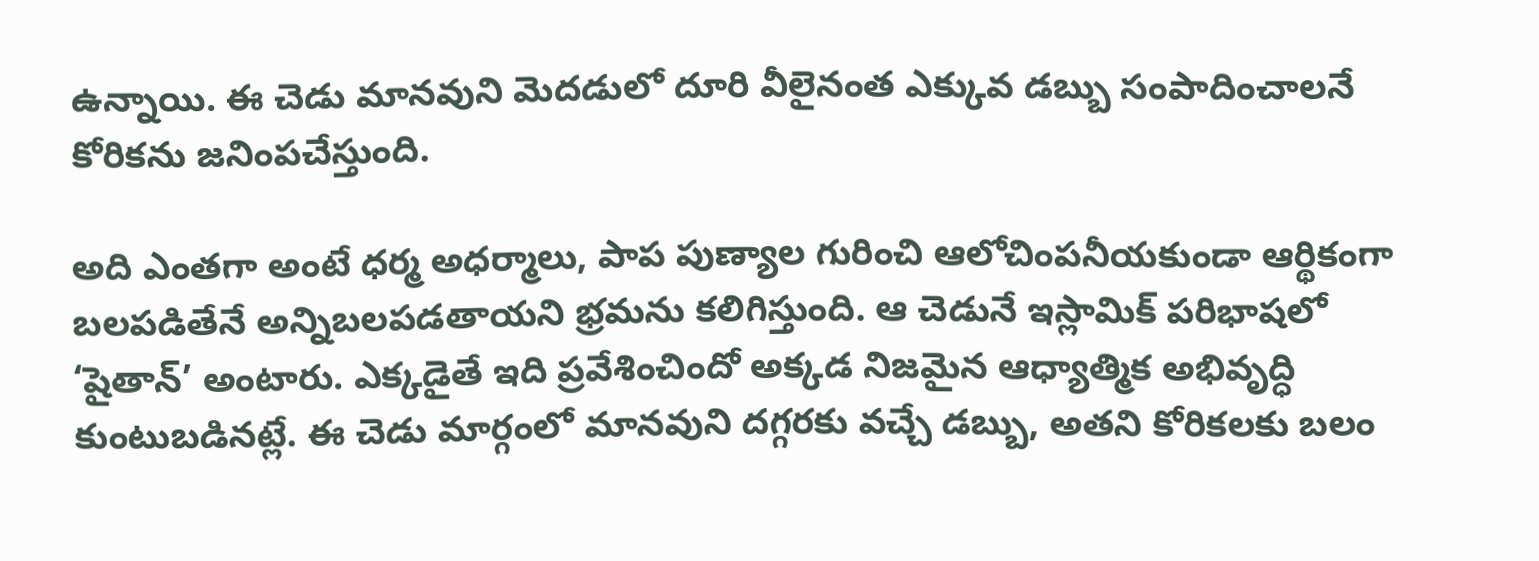ఉన్నాయి. ఈ చెడు మానవుని మెదడులో దూరి వీలైనంత ఎక్కువ డబ్బు సంపాదించాలనే కోరికను జనింపచేస్తుంది.

అది ఎంతగా అంటే ధర్మ అధర్మాలు, పాప పుణ్యాల గురించి ఆలోచింపనీయకుండా ఆర్థికంగా బలపడితేనే అన్నిబలపడతాయని భ్రమను కలిగిస్తుంది. ఆ చెడునే ఇస్లామిక్ పరిభాషలో ‘షైతాన్’ అంటారు. ఎక్కడైతే ఇది ప్రవేశించిందో అక్కడ నిజమైన ఆధ్యాత్మిక అభివృద్ధి కుంటుబడినట్లే. ఈ చెడు మార్గంలో మానవుని దగ్గరకు వచ్చే డబ్బు, అతని కోరికలకు బలం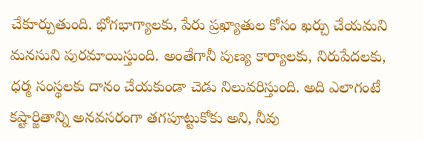చేకూర్చుతుంది. భోగభాగ్యాలకు, పేరు ప్రఖ్యాతుల కోసం ఖర్చు చేయమని మనసుని పురమాయిస్తుంది. అంతేగానీ పుణ్య కార్యాలకు, నిరుపేదలకు, ధర్మ సంస్థలకు దానం చేయకుండా చెడు నిలువరిస్తుంది. అది ఎలాగంటే కష్టార్జితాన్ని అనవసరంగా తగపూట్టుకోకు అని, నీవు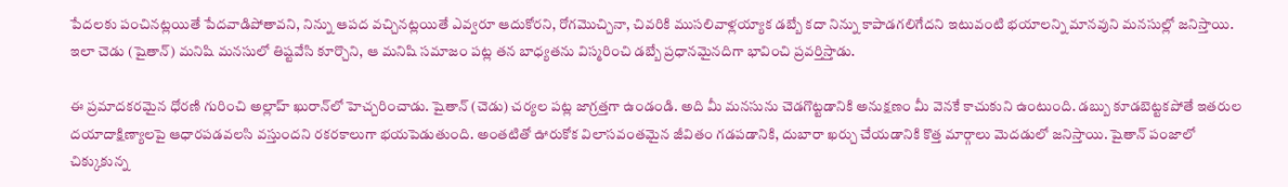పేదలకు పంచినట్లయితే పేదవాడిపోతావని, నిన్ను ఆపద వచ్చినట్లయితే ఎవ్వరూ ఆదుకోరని, రోగమొచ్చినా, చివరికి ముసలివాళ్లయ్యాక డబ్బే కదా నిన్ను కాపాడగలిగేదని ఇటువంటి భయాలన్ని మానవుని మనసుల్లో జనిస్తాయి. ఇలా చెడు (షైతాన్) మనిషి మనసులో తిష్టవేసి కూర్చొని, ఆ మనిషి సమాజం పట్ల తన బాధ్యతను విస్మరించి డబ్బే ప్రధానమైనదిగా భావించి ప్రవర్తిస్తాడు.

ఈ ప్రమాదకరమైన ధోరణి గురించి అల్లాహ్ ఖురాన్‌లో హెచ్చరించాడు. షైతాన్ (చెడు) చర్యల పట్ల జాగ్రత్తగా ఉండండి. అది మీ మనసును చెడగొట్టడానికి అనుక్షణం మీ వెనకే కాచుకుని ఉంటుంది. డబ్బు కూడబెట్టకపోతే ఇతరుల దయాదాక్షిణ్యాలపై ఆధారపడవలసి వస్తుందని రకరకాలుగా భయపెడుతుంది. అంతటితో ఊరుకోక విలాసవంతమైన జీవితం గడపడానికి, దుబారా ఖర్చు చేయడానికి కొత్త మార్గాలు మెదడులో జనిస్తాయి. షైతాన్ పంజాలో చిక్కుకున్న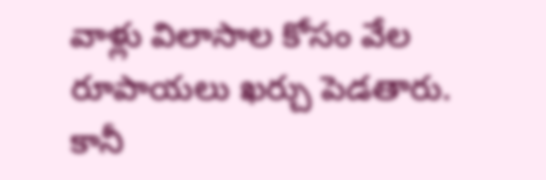వాళ్లు విలాసాల కోసం వేల రూపాయలు ఖర్చు పెడతారు. కానీ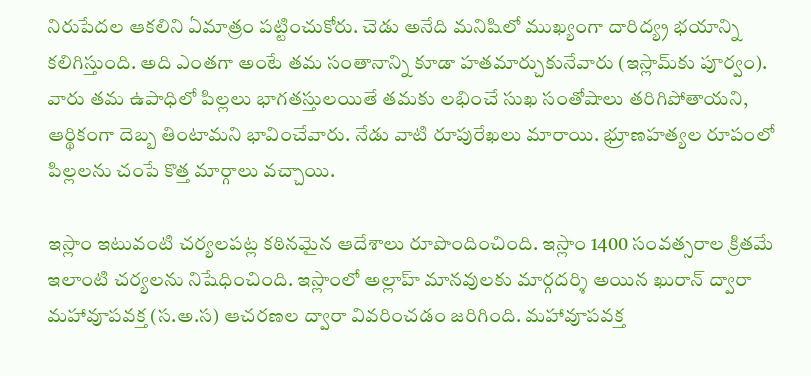నిరుపేదల ఆకలిని ఏమాత్రం పట్టించుకోరు. చెడు అనేది మనిషిలో ముఖ్యంగా దారిద్య్ర భయాన్ని కలిగిస్తుంది. అది ఎంతగా అంటే తమ సంతానాన్ని కూడా హతమార్చుకునేవారు (ఇస్లామ్‌కు పూర్వం). వారు తమ ఉపాధిలో పిల్లలు భాగతస్తులయితే తమకు లభించే సుఖ సంతోషాలు తరిగిపోతాయని, ఆర్థికంగా దెబ్బ తింటామని భావించేవారు. నేడు వాటి రూపురేఖలు మారాయి. భ్రూణహత్యల రూపంలో పిల్లలను చంపే కొత్త మార్గాలు వచ్చాయి.

ఇస్లాం ఇటువంటి చర్యలపట్ల కఠినమైన ఆదేశాలు రూపొందించింది. ఇస్లాం 1400 సంవత్సరాల క్రితమే ఇలాంటి చర్యలను నిషేధించింది. ఇస్లాంలో అల్లాహ్ మానవులకు మార్గదర్శి అయిన ఖురాన్ ద్వారా మహావూపవక్త (స.అ.స) ఆచరణల ద్వారా వివరించడం జరిగింది. మహావూపవక్త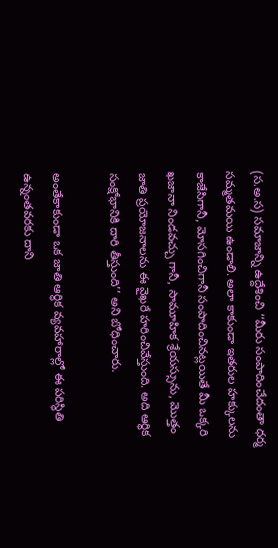(స.అ.స) సమాజాన్ని ఉద్దేశించి ‘‘మీరు సంపాదించేదంతా ధర్మ సమ్మతమయి ఉండాలి. అలా కాకుండా ఇతరుల హక్కులను కాజేసిగానీ, మోసగించిగానీ సంపాదించినట్లయితే మీ ఒక్కరి ఖజానా నిండవచ్చు గానీ, సామూహిక శ్రేయస్సును, మొత్తం జాతి ప్రయోజనాలను ఈ వైఖరే హరించివేస్తుంది. అది ఆర్థిక సంక్షోభానికి దారి తీస్తుంది’’ అని బోధించారు.

అంతేకాకుండా ఒక జాతి ఆర్థిక వ్యవహారాల్లో ఈ పరిస్థితి ఉన్నంతవరకు దాని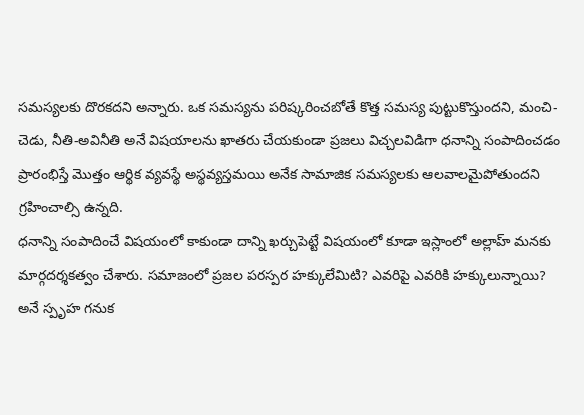సమస్యలకు దొరకదని అన్నారు. ఒక సమస్యను పరిష్కరించబోతే కొత్త సమస్య పుట్టుకొస్తుందని, మంచి-చెడు, నీతి-అవినీతి అనే విషయాలను ఖాతరు చేయకుండా ప్రజలు విచ్చలవిడిగా ధనాన్ని సంపాదించడం ప్రారంభిస్తే మొత్తం ఆర్థిక వ్యవస్థే అస్థవ్యస్తమయి అనేక సామాజిక సమస్యలకు ఆలవాలమైపోతుందని గ్రహించాల్సి ఉన్నది.
ధనాన్ని సంపాదించే విషయంలో కాకుండా దాన్ని ఖర్చుపెట్టే విషయంలో కూడా ఇస్లాంలో అల్లాహ్ మనకు మార్గదర్శకత్వం చేశారు. సమాజంలో ప్రజల పరస్పర హక్కులేమిటి? ఎవరిపై ఎవరికి హక్కులున్నాయి? అనే స్పృహ గనుక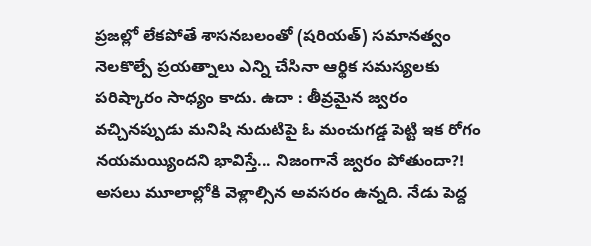ప్రజల్లో లేకపోతే శాసనబలంతో (షరియత్) సమానత్వం నెలకొల్పే ప్రయత్నాలు ఎన్ని చేసినా ఆర్థిక సమస్యలకు పరిష్కారం సాధ్యం కాదు. ఉదా : తీవ్రమైన జ్వరం వచ్చినప్పుడు మనిషి నుదుటిపై ఓ మంచుగడ్డ పెట్టి ఇక రోగం నయమయ్యిందని భావిస్తే... నిజంగానే జ్వరం పోతుందా?! అసలు మూలాల్లోకి వెళ్లాల్సిన అవసరం ఉన్నది. నేడు పెద్ద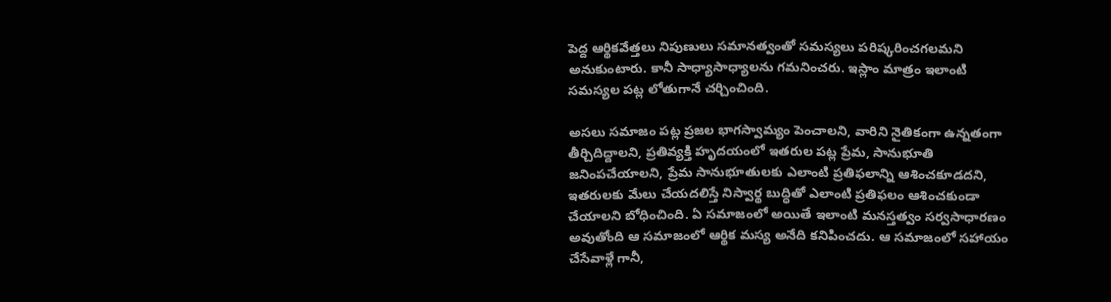పెద్ద ఆర్థికవేత్తలు నిపుణులు సమానత్వంతో సమస్యలు పరిష్కరించగలమని అనుకుంటారు. కానీ సాధ్యాసాధ్యాలను గమనించరు. ఇస్లాం మాత్రం ఇలాంటి సమస్యల పట్ల లోతుగానే చర్చించింది.

అసలు సమాజం పట్ల ప్రజల భాగస్వామ్యం పెంచాలని, వారిని నైతికంగా ఉన్నతంగా తీర్చిదిద్దాలని, ప్రతివ్యక్తి హృదయంలో ఇతరుల పట్ల ప్రేమ, సానుభూతి జనింపచేయాలని, ప్రేమ సానుభూతులకు ఎలాంటి ప్రతిఫలాన్ని ఆశించకూడదని, ఇతరులకు మేలు చేయదలిస్తే నిస్వార్థ బుద్ధితో ఎలాంటి ప్రతిఫలం ఆశించకుండా చేయాలని బోధించింది. ఏ సమాజంలో అయితే ఇలాంటి మనస్తత్వం సర్వసాధారణం అవుతోంది ఆ సమాజంలో ఆర్థిక మస్య అనేది కనిపించదు. ఆ సమాజంలో సహాయం చేసేవాళ్లే గానీ,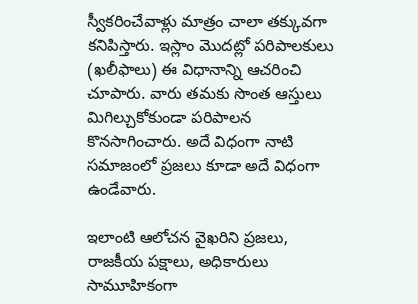స్వీకరించేవాళ్లు మాత్రం చాలా తక్కువగా కనిపిస్తారు. ఇస్లాం మొదట్లో పరిపాలకులు (ఖలీఫాలు) ఈ విధానాన్ని ఆచరించి చూపారు. వారు తమకు సొంత ఆస్తులు మిగిల్చుకోకుండా పరిపాలన కొనసాగించారు. అదే విధంగా నాటి సమాజంలో ప్రజలు కూడా అదే విధంగా ఉండేవారు.

ఇలాంటి ఆలోచన వైఖరిని ప్రజలు, రాజకీయ పక్షాలు, అధికారులు సామూహికంగా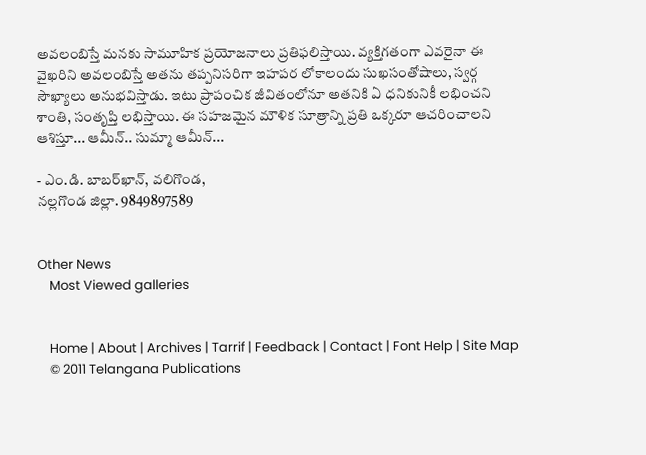అవలంబిస్తే మనకు సామూహిక ప్రయోజనాలు ప్రతిఫలిస్తాయి. వ్యక్తిగతంగా ఎవరైనా ఈ వైఖరిని అవలంబిస్తే అతను తప్పనిసరిగా ఇహపర లోకాలందు సుఖసంతోషాలు, స్వర్గ సౌఖ్యాలు అనుభవిస్తాడు. ఇటు ప్రాపంచిక జీవితంలోనూ అతనికి ఏ ధనికునికీ లభించని శాంతి, సంతృప్తి లభిస్తాయి. ఈ సహజమైన మౌళిక సూత్రాన్ని ప్రతి ఒక్కరూ ఆచరించాలని ఆశిస్తూ... ఆమీన్.. సుమ్మా ఆమీన్...

- ఎం.డి. బాబర్‌ఖాన్, వలిగొండ,
నల్లగొండ జిల్లా. 9849897589


Other News
    Most Viewed galleries


    Home | About | Archives | Tarrif | Feedback | Contact | Font Help | Site Map
    © 2011 Telangana Publications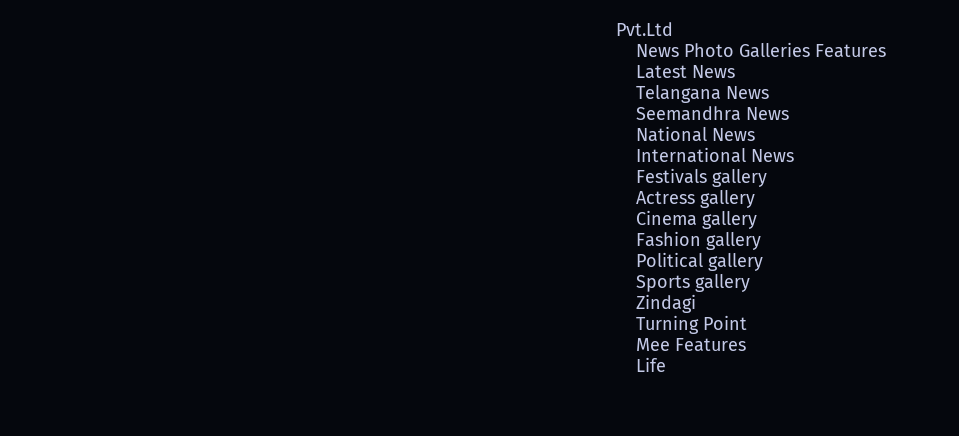Pvt.Ltd
    News Photo Galleries Features
    Latest News
    Telangana News
    Seemandhra News
    National News
    International News
    Festivals gallery
    Actress gallery
    Cinema gallery
    Fashion gallery
    Political gallery
    Sports gallery
    Zindagi
    Turning Point
    Mee Features
    Life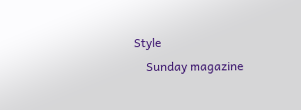Style
    Sunday magazine